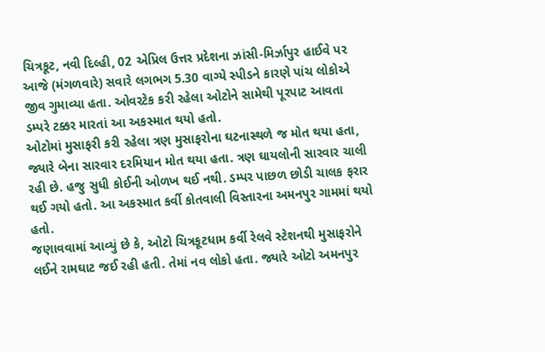ચિત્રકૂટ, નવી દિલ્હી, 02 એપ્રિલ ઉત્તર પ્રદેશના ઝાંસી-મિર્ઝાપુર હાઈવે પર આજે (મંગળવારે) સવારે લગભગ 5.30 વાગ્યે સ્પીડને કારણે પાંચ લોકોએ જીવ ગુમાવ્યા હતા. ઓવરટેક કરી રહેલા ઓટોને સામેથી પૂરપાટ આવતા ડમ્પરે ટક્કર મારતાં આ અકસ્માત થયો હતો.
ઓટોમાં મુસાફરી કરી રહેલા ત્રણ મુસાફરોના ઘટનાસ્થળે જ મોત થયા હતા, જ્યારે બેના સારવાર દરમિયાન મોત થયા હતા. ત્રણ ઘાયલોની સારવાર ચાલી રહી છે. હજુ સુધી કોઈની ઓળખ થઈ નથી. ડમ્પર પાછળ છોડી ચાલક ફરાર થઈ ગયો હતો. આ અકસ્માત કર્વી કોતવાલી વિસ્તારના અમનપુર ગામમાં થયો હતો.
જણાવવામાં આવ્યું છે કે, ઓટો ચિત્રકૂટધામ કર્વી રેલવે સ્ટેશનથી મુસાફરોને લઈને રામઘાટ જઈ રહી હતી. તેમાં નવ લોકો હતા. જ્યારે ઓટો અમનપુર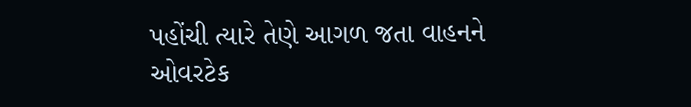પહોંચી ત્યારે તેણે આગળ જતા વાહનને ઓવરટેક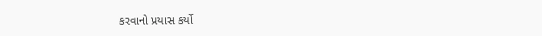કરવાનો પ્રયાસ કર્યો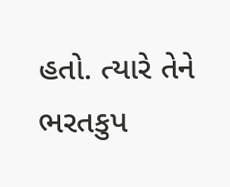હતો. ત્યારે તેને ભરતકુપ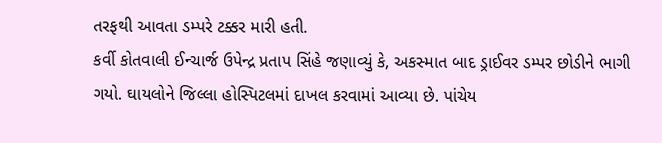તરફથી આવતા ડમ્પરે ટક્કર મારી હતી.
કર્વી કોતવાલી ઈન્ચાર્જ ઉપેન્દ્ર પ્રતાપ સિંહે જણાવ્યું કે, અકસ્માત બાદ ડ્રાઈવર ડમ્પર છોડીને ભાગી ગયો. ઘાયલોને જિલ્લા હોસ્પિટલમાં દાખલ કરવામાં આવ્યા છે. પાંચેય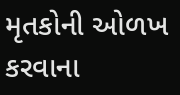મૃતકોની ઓળખ કરવાના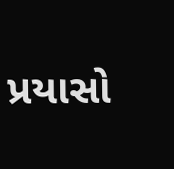પ્રયાસો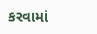કરવામાં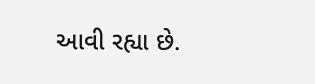આવી રહ્યા છે.